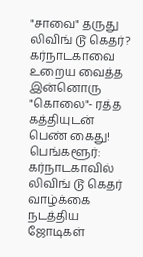"சாவை" தருது லிவிங் டூ கெதர்? கர்நாடகாவை உறைய வைத்த இன்னொரு "கொலை"- ரத்த கத்தியுடன் பெண் கைது!
பெங்களூர்: கர்நாடகாவில் லிவிங் டூ கெதர் வாழ்க்கை நடத்திய ஜோடிகள்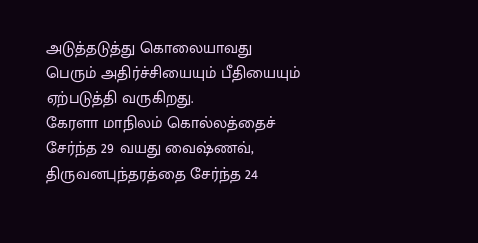அடுத்தடுத்து கொலையாவது பெரும் அதிர்ச்சியையும் பீதியையும் ஏற்படுத்தி வருகிறது.
கேரளா மாநிலம் கொல்லத்தைச் சேர்ந்த 29 வயது வைஷ்ணவ், திருவனபுந்தரத்தை சேர்ந்த 24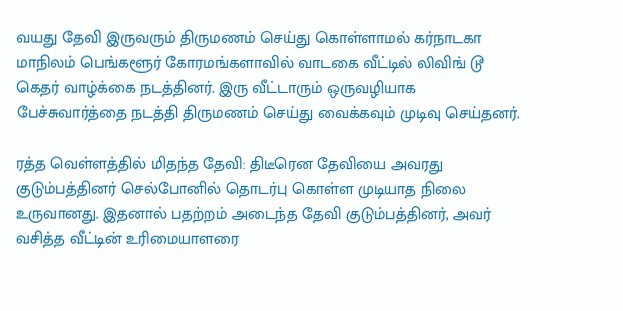வயது தேவி இருவரும் திருமணம் செய்து கொள்ளாமல் கர்நாடகா மாநிலம் பெங்களூர் கோரமங்களாவில் வாடகை வீட்டில் லிவிங் டூ கெதர் வாழ்க்கை நடத்தினர். இரு வீட்டாரும் ஒருவழியாக பேச்சுவார்த்தை நடத்தி திருமணம் செய்து வைக்கவும் முடிவு செய்தனர்.

ரத்த வெள்ளத்தில் மிதந்த தேவி: திடீரென தேவியை அவரது குடும்பத்தினர் செல்போனில் தொடர்பு கொள்ள முடியாத நிலை உருவானது. இதனால் பதற்றம் அடைந்த தேவி குடும்பத்தினர், அவர் வசித்த வீட்டின் உரிமையாளரை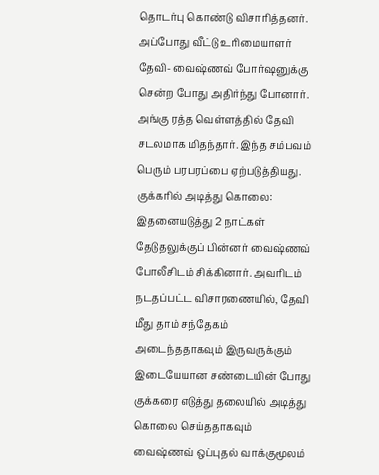தொடர்பு கொண்டு விசாரித்தனர். அப்போது வீட்டு உரிமையாளர் தேவி- வைஷ்ணவ் போர்ஷனுக்கு சென்ற போது அதிர்ந்து போனார். அங்கு ரத்த வெள்ளத்தில் தேவி சடலமாக மிதந்தார். இந்த சம்பவம் பெரும் பரபரப்பை ஏற்படுத்தியது.
குக்கரில் அடித்து கொலை: இதனையடுத்து 2 நாட்கள் தேடுதலுக்குப் பின்னர் வைஷ்ணவ் போலீசிடம் சிக்கினார். அவரிடம் நடதப்பட்ட விசாரணையில், தேவி மீது தாம் சந்தேகம் அடைந்ததாகவும் இருவருக்கும் இடையேயான சண்டையின் போது குக்கரை எடுத்து தலையில் அடித்து கொலை செய்ததாகவும் வைஷ்ணவ் ஒப்புதல் வாக்குமூலம்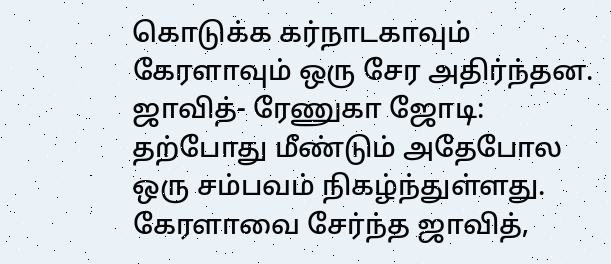கொடுக்க கர்நாடகாவும் கேரளாவும் ஒரு சேர அதிர்ந்தன.
ஜாவித்- ரேணுகா ஜோடி: தற்போது மீண்டும் அதேபோல ஒரு சம்பவம் நிகழ்ந்துள்ளது. கேரளாவை சேர்ந்த ஜாவித்,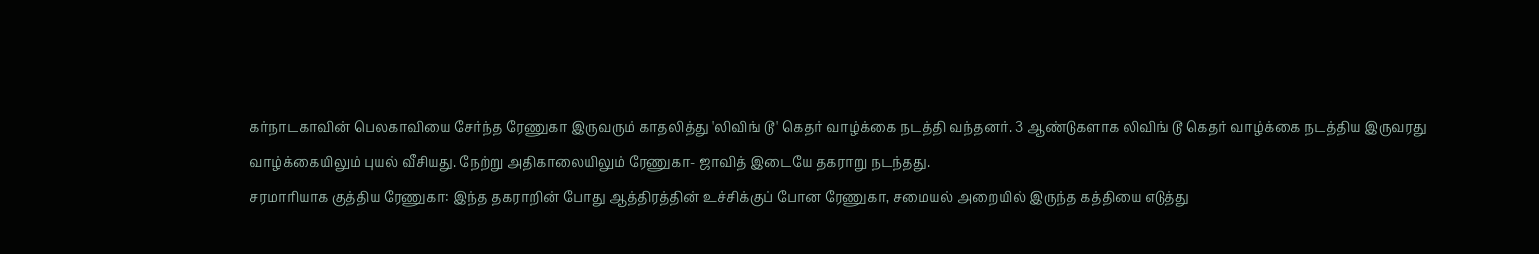கர்நாடகாவின் பெலகாவியை சேர்ந்த ரேணுகா இருவரும் காதலித்து 'லிவிங் டூ' கெதர் வாழ்க்கை நடத்தி வந்தனர். 3 ஆண்டுகளாக லிவிங் டூ கெதர் வாழ்க்கை நடத்திய இருவரது வாழ்க்கையிலும் புயல் வீசியது. நேற்று அதிகாலையிலும் ரேணுகா- ஜாவித் இடையே தகராறு நடந்தது.
சரமாரியாக குத்திய ரேணுகா: இந்த தகராறின் போது ஆத்திரத்தின் உச்சிக்குப் போன ரேணுகா, சமையல் அறையில் இருந்த கத்தியை எடுத்து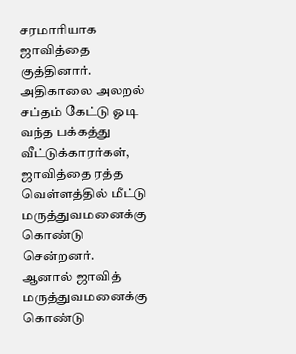சரமாரியாக ஜாவித்தை குத்தினார். அதிகாலை அலறல் சப்தம் கேட்டு ஓடி வந்த பக்கத்து வீட்டுக்காரர்கள், ஜாவித்தை ரத்த வெள்ளத்தில் மீட்டு மருத்துவமனைக்கு கொண்டு சென்றனர். ஆனால் ஜாவித் மருத்துவமனைக்கு கொண்டு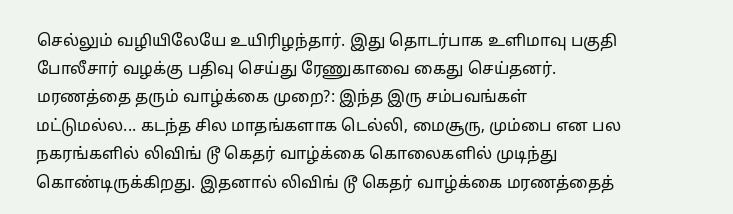செல்லும் வழியிலேயே உயிரிழந்தார். இது தொடர்பாக உளிமாவு பகுதி போலீசார் வழக்கு பதிவு செய்து ரேணுகாவை கைது செய்தனர்.
மரணத்தை தரும் வாழ்க்கை முறை?: இந்த இரு சம்பவங்கள் மட்டுமல்ல... கடந்த சில மாதங்களாக டெல்லி, மைசூரு, மும்பை என பல நகரங்களில் லிவிங் டூ கெதர் வாழ்க்கை கொலைகளில் முடிந்து கொண்டிருக்கிறது. இதனால் லிவிங் டூ கெதர் வாழ்க்கை மரணத்தைத்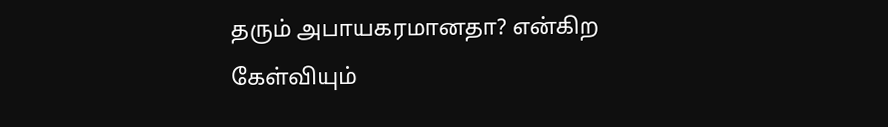தரும் அபாயகரமானதா? என்கிற கேள்வியும்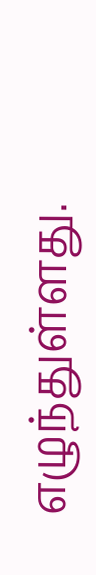எழுந்துள்ளது.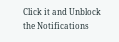Click it and Unblock the Notifications